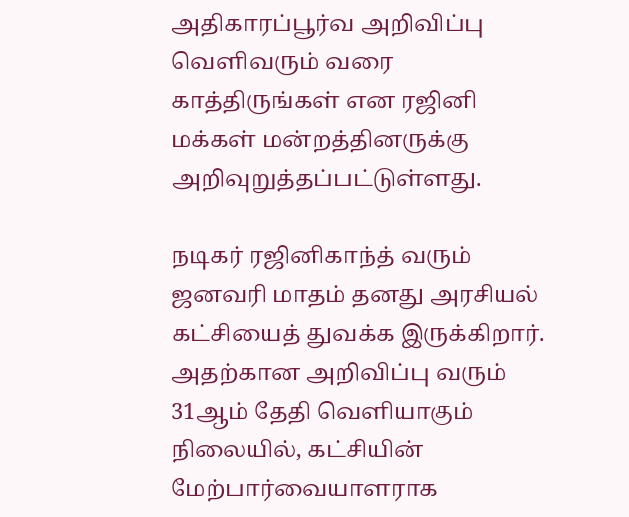அதிகாரப்பூர்வ அறிவிப்பு வெளிவரும் வரை காத்திருங்கள் என ரஜினி மக்கள் மன்றத்தினருக்கு அறிவுறுத்தப்பட்டுள்ளது.

நடிகர் ரஜினிகாந்த் வரும் ஜனவரி மாதம் தனது அரசியல் கட்சியைத் துவக்க இருக்கிறார். அதற்கான அறிவிப்பு வரும் 31ஆம் தேதி வெளியாகும் நிலையில், கட்சியின் மேற்பார்வையாளராக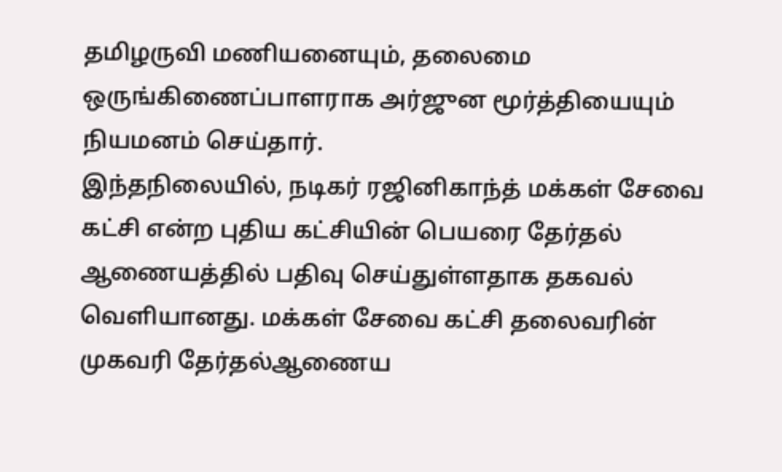தமிழருவி மணியனையும், தலைமை ஒருங்கிணைப்பாளராக அர்ஜுன மூர்த்தியையும் நியமனம் செய்தார்.
இந்தநிலையில், நடிகர் ரஜினிகாந்த் மக்கள் சேவை கட்சி என்ற புதிய கட்சியின் பெயரை தேர்தல் ஆணையத்தில் பதிவு செய்துள்ளதாக தகவல் வெளியானது. மக்கள் சேவை கட்சி தலைவரின் முகவரி தேர்தல்ஆணைய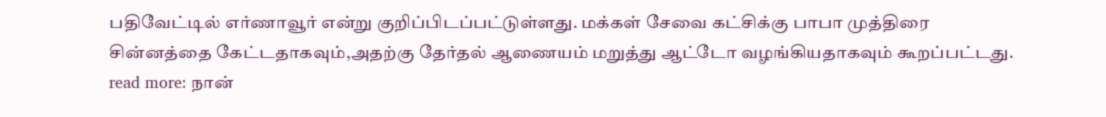பதிவேட்டில் எர்ணாவூர் என்று குறிப்பிடப்பட்டுள்ளது. மக்கள் சேவை கட்சிக்கு பாபா முத்திரை சின்னத்தை கேட்டதாகவும்,அதற்கு தேர்தல் ஆணையம் மறுத்து ஆட்டோ வழங்கியதாகவும் கூறப்பட்டது.
read more: நான்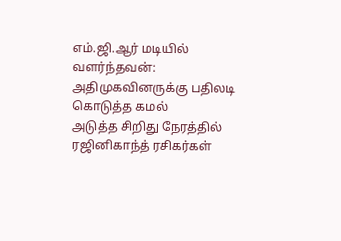எம்.ஜி.ஆர் மடியில் வளர்ந்தவன்: அதிமுகவினருக்கு பதிலடி கொடுத்த கமல்
அடுத்த சிறிது நேரத்தில் ரஜினிகாந்த் ரசிகர்கள்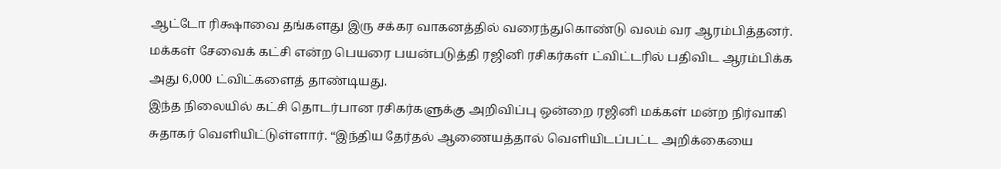ஆட்டோ ரிக்ஷாவை தங்களது இரு சக்கர வாகனத்தில் வரைந்துகொண்டு வலம் வர ஆரம்பித்தனர். மக்கள் சேவைக் கட்சி என்ற பெயரை பயன்படுத்தி ரஜினி ரசிகர்கள் ட்விட்டரில் பதிவிட ஆரம்பிக்க அது 6,000 ட்விட்களைத் தாண்டியது.
இந்த நிலையில் கட்சி தொடர்பான ரசிகர்களுக்கு அறிவிப்பு ஒன்றை ரஜினி மக்கள் மன்ற நிர்வாகி சுதாகர் வெளியிட்டுள்ளார். “இந்திய தேர்தல் ஆணையத்தால் வெளியிடப்பட்ட அறிக்கையை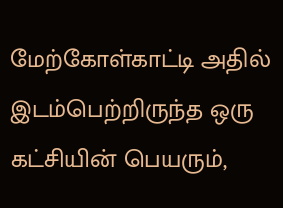மேற்கோள்காட்டி அதில் இடம்பெற்றிருந்த ஒரு கட்சியின் பெயரும்,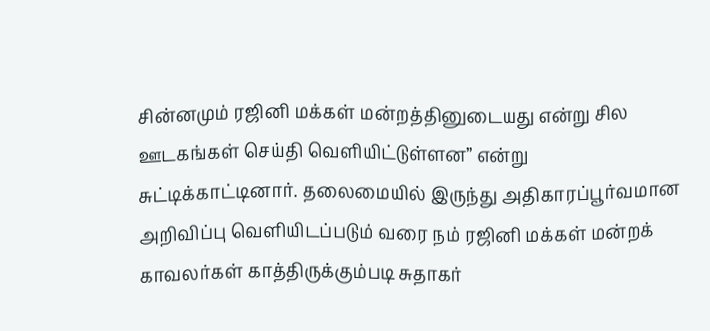சின்னமும் ரஜினி மக்கள் மன்றத்தினுடையது என்று சில ஊடகங்கள் செய்தி வெளியிட்டுள்ளன” என்று சுட்டிக்காட்டினார். தலைமையில் இருந்து அதிகாரப்பூர்வமான அறிவிப்பு வெளியிடப்படும் வரை நம் ரஜினி மக்கள் மன்றக் காவலர்கள் காத்திருக்கும்படி சுதாகர்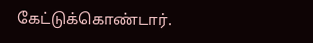கேட்டுக்கொண்டார்.